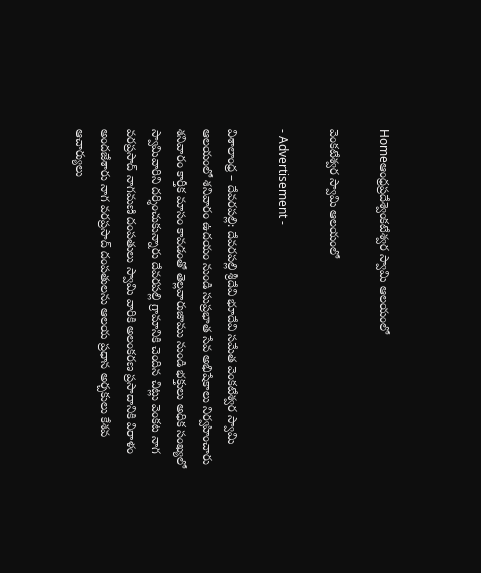Homeఆంధ్రప్రదేశ్వెంకటేశ్వర స్వామి ఆలయంలో

వెంకటేశ్వర స్వామి ఆలయంలో

- Advertisement -

విశాలాంధ్ర – దేవరపల్లి: దేవరపల్లి శ్రీదేవి భూదేవి సమేత వెంకటేశ్వర స్వామి ఆలయంలో శనివారం ఉదయం నుండి సుప్రభాత సేవ అభిషేకాలు నిర్వహించారు శనివారం కార్తీక మాసం కావడంతో తెల్లవారుజాము నుండి భక్తులు అధిక సంఖ్యలో స్వామివారిని దర్శించుకున్నారు దేవరపల్లి గ్రామానికి చెందిన చిట్లు వెంకట నాగ వరప్రసాద్ నాగమణి దంపతులు స్వామి వారికి అలంకరణ ప్రసాదానికి విరాళం అందజేశారు నాగ వరప్రసాద్ దంపతులను ఆలయ ప్రధాన అర్చకులు కేశవ ఆచార్యులు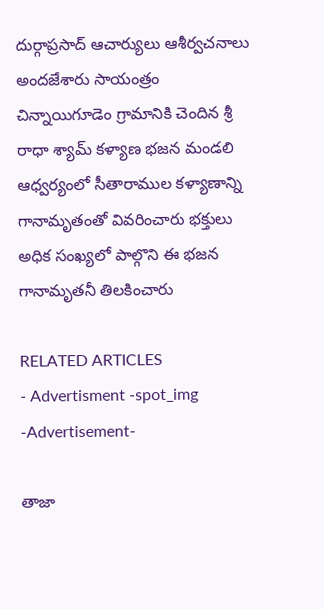దుర్గాప్రసాద్ ఆచార్యులు ఆశీర్వచనాలు అందజేశారు సాయంత్రం చిన్నాయిగూడెం గ్రామానికి చెందిన శ్రీ రాధా శ్యామ్ కళ్యాణ భజన మండలి ఆధ్వర్యంలో సీతారాముల కళ్యాణాన్ని గానామృతంతో వివరించారు భక్తులు అధిక సంఖ్యలో పాల్గొని ఈ భజన గానామృతనీ తిలకించారు

RELATED ARTICLES
- Advertisment -spot_img
-Advertisement-

తాజా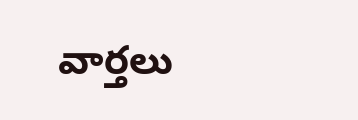వార్తలు